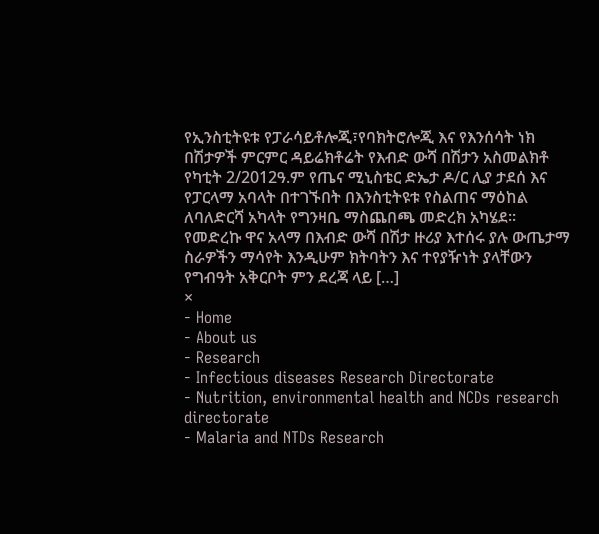የኢንስቲትዩቱ የፓራሳይቶሎጂ፣የባክትሮሎጂ እና የእንሰሳት ነክ በሽታዎች ምርምር ዳይሬክቶሬት የእብድ ውሻ በሽታን አስመልክቶ የካቲት 2/2012ዓ.ም የጤና ሚኒስቴር ድኤታ ዶ/ር ሊያ ታደሰ እና የፓርላማ አባላት በተገኙበት በእንስቲትዩቱ የስልጠና ማዕከል ለባለድርሻ አካላት የግንዛቤ ማስጨበጫ መድረክ አካሄደ፡፡ የመድረኩ ዋና አላማ በእብድ ውሻ በሽታ ዙሪያ እተሰሩ ያሉ ውጤታማ ስራዎችን ማሳየት እንዲሁም ክትባትን እና ተየያዥነት ያላቸውን የግብዓት አቅርቦት ምን ደረጃ ላይ […]
×
- Home
- About us
- Research
- Infectious diseases Research Directorate
- Nutrition, environmental health and NCDs research directorate
- Malaria and NTDs Research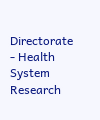Directorate
- Health System Research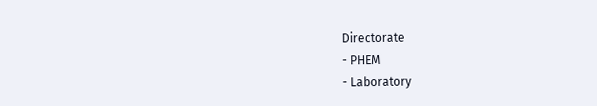Directorate
- PHEM
- Laboratory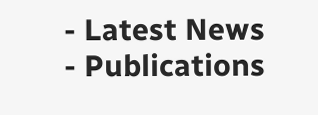- Latest News
- Publications